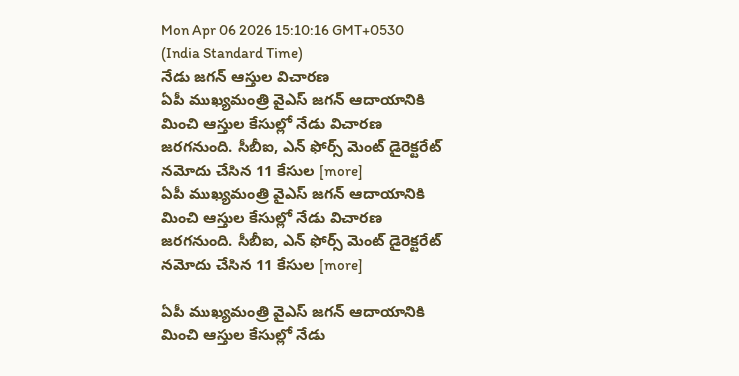Mon Apr 06 2026 15:10:16 GMT+0530 (India Standard Time)
నేడు జగన్ ఆస్తుల విచారణ
ఏపీ ముఖ్యమంత్రి వైఎస్ జగన్ ఆదాయానికి మించి ఆస్తుల కేసుల్లో నేడు విచారణ జరగనుంది. సీబీఐ, ఎన్ ఫోర్స్ మెంట్ డైరెక్టరేట్ నమోదు చేసిన 11 కేసుల [more]
ఏపీ ముఖ్యమంత్రి వైఎస్ జగన్ ఆదాయానికి మించి ఆస్తుల కేసుల్లో నేడు విచారణ జరగనుంది. సీబీఐ, ఎన్ ఫోర్స్ మెంట్ డైరెక్టరేట్ నమోదు చేసిన 11 కేసుల [more]

ఏపీ ముఖ్యమంత్రి వైఎస్ జగన్ ఆదాయానికి మించి ఆస్తుల కేసుల్లో నేడు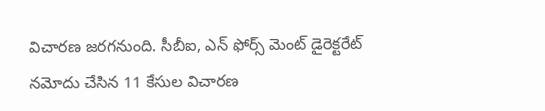విచారణ జరగనుంది. సీబీఐ, ఎన్ ఫోర్స్ మెంట్ డైరెక్టరేట్ నమోదు చేసిన 11 కేసుల విచారణ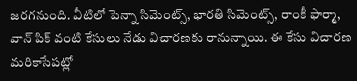జరగనుంది. వీటిలో పెన్నా సిమెంట్స్, భారతి సిమెంట్స్, రాంకీ ఫార్మా, వాన్ పిక్ వంటి కేసులు నేడు విచారణకు రానున్నాయి. ఈ కేసు విచారణ మరికాసేపట్లో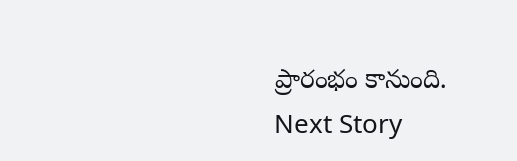ప్రారంభం కానుంది.
Next Story